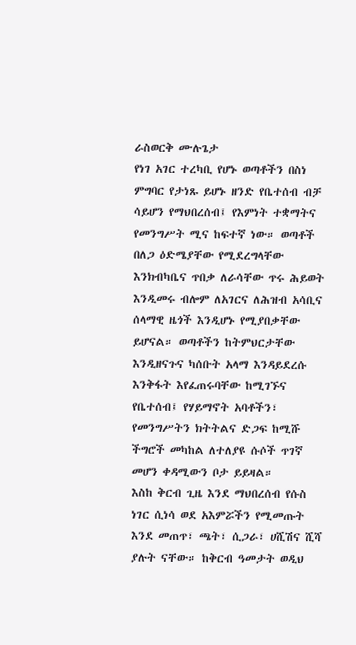ራስወርቅ ሙሉጌታ
የነገ አገር ተረካቢ የሆኑ ወጣቶችን በስነ ምግባር የታነጹ ይሆኑ ዘንድ የቤተሰብ ብቻ ሳይሆን የማህበረሰብ፤ የእምነት ተቋማትና የመንግሥት ሚና ከፍተኛ ነው። ወጣቶች በለጋ ዕድሜያቸው የሚደረግላቸው እንክብካቤና ጥበቃ ለራሳቸው ጥሩ ሕይወት እንዲመሩ ብሎም ለአገርና ለሕዝብ አሳቢና ሰላማዊ ዜጎች እንዲሆኑ የሚያበቃቸው ይሆናል። ወጣቶችን ከትምህርታቸው እንዲዘናጉና ካሰቡት አላማ እንዳይደረሱ እንቅፋት እየፈጠሩባቸው ከሚገኙና የቤተሰብ፤ የሃይማኖት አባቶችን፣ የመንግሥትን ክትትልና ድጋፍ ከሚሹ ችግሮች መካከል ለተለያዩ ሱሶች ጥገኛ መሆን ቀዳሚውን ቦታ ይይዛል።
እስከ ቅርብ ጊዜ እንደ ማህበረሰብ የሱስ ነገር ሲነሳ ወደ አእምሯችን የሚመጡት እንደ መጠጥ፣ ጫት፣ ሲጋራ፣ ሀሺሽና ሺሻ ያሉት ናቸው። ከቅርብ ዓመታት ወዲህ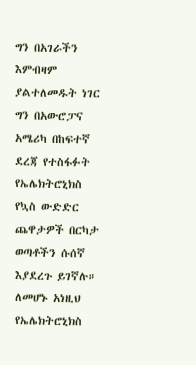ግን በአገራችን እምብዛም ያልተለመዱት ነገር ግን በአውሮፓና አሜሪካ በከፍተኛ ደረጃ የተስፋፉት የኤሌክትሮኒክስ የኳስ ውድድር ጨዋታዎች በርካታ ወጣቶችን ሱሰኛ እያደረጉ ይገኛሉ። ለመሆኑ አነዚህ የኤሌክትሮኒክስ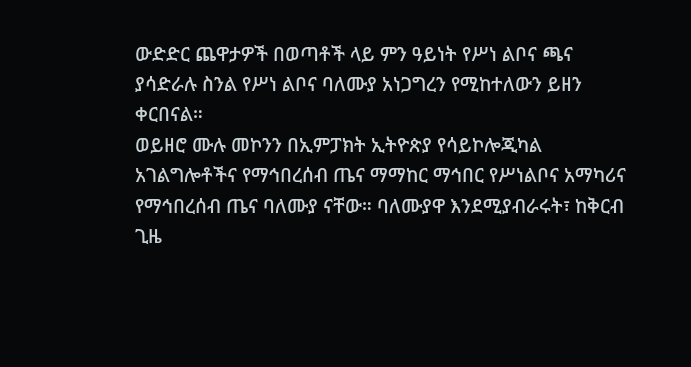ውድድር ጨዋታዎች በወጣቶች ላይ ምን ዓይነት የሥነ ልቦና ጫና ያሳድራሉ ስንል የሥነ ልቦና ባለሙያ አነጋግረን የሚከተለውን ይዘን ቀርበናል።
ወይዘሮ ሙሉ መኮንን በኢምፓክት ኢትዮጵያ የሳይኮሎጂካል አገልግሎቶችና የማኅበረሰብ ጤና ማማከር ማኅበር የሥነልቦና አማካሪና የማኅበረሰብ ጤና ባለሙያ ናቸው። ባለሙያዋ እንደሚያብራሩት፣ ከቅርብ ጊዜ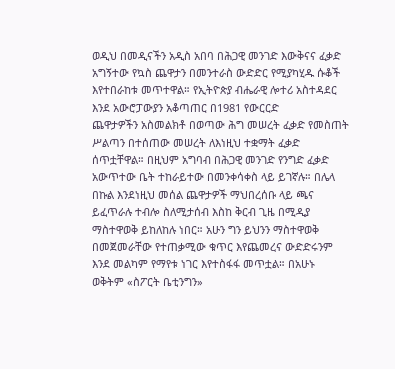ወዲህ በመዲናችን አዲስ አበባ በሕጋዊ መንገድ እውቅናና ፈቃድ አግኝተው የኳስ ጨዋታን በመንተራስ ውድድር የሚያካሂዱ ሱቆች እየተበራከቱ መጥተዋል። የኢትዮጵያ ብሔራዊ ሎተሪ አስተዳደር እንደ አውሮፓውያን አቆጣጠር በ1981 የውርርድ
ጨዋታዎችን አስመልክቶ በወጣው ሕግ መሠረት ፈቃድ የመስጠት ሥልጣን በተሰጠው መሠረት ለእነዚህ ተቋማት ፈቃድ ሰጥቷቸዋል። በዚህም አግባብ በሕጋዊ መንገድ የንግድ ፈቃድ አውጥተው ቤት ተከራይተው በመንቀሳቀስ ላይ ይገኛሉ። በሌላ በኩል እንደነዚህ መሰል ጨዋታዎች ማህበረሰቡ ላይ ጫና ይፈጥራሉ ተብሎ ስለሚታሰብ እስከ ቅርብ ጊዜ በሚዲያ ማስተዋወቅ ይከለከሉ ነበር። አሁን ግን ይህንን ማስተዋወቅ በመጀመራቸው የተጠቃሚው ቁጥር እየጨመረና ውድድሩንም እንደ መልካም የማየቱ ነገር እየተስፋፋ መጥቷል። በአሁኑ ወቅትም «ስፖርት ቤቲንግን»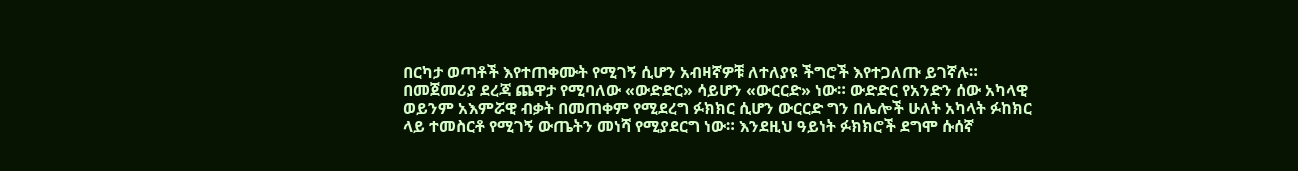በርካታ ወጣቶች እየተጠቀሙት የሚገኝ ሲሆን አብዛኛዎቹ ለተለያዩ ችግሮች እየተጋለጡ ይገኛሉ።
በመጀመሪያ ደረጃ ጨዋታ የሚባለው «ውድድር» ሳይሆን «ውርርድ» ነው። ውድድር የአንድን ሰው አካላዊ ወይንም አእምሯዊ ብቃት በመጠቀም የሚደረግ ፉክክር ሲሆን ውርርድ ግን በሌሎች ሁለት አካላት ፉከክር ላይ ተመስርቶ የሚገኝ ውጤትን መነሻ የሚያደርግ ነው። እንደዚህ ዓይነት ፉክክሮች ደግሞ ሱሰኛ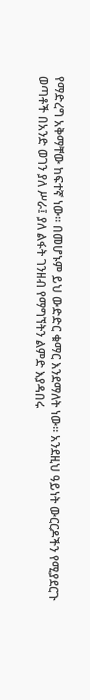የማድረግ አቅማቸው ከፍተኛ ነው። በመሆኑም ይህ ውድድር ቁማር እንደማለት ነው። አንደዚህ ዓይነት ውርርዶችን የሚያደርጉ ወጣቶች በአንድ ወገን ያለ ሥራ፤ ያለ ልፋት ገንዘብ የማግኘትን ልምድ እያዳበሩ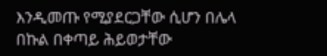እንዲመጡ የሚያደርጋቸው ሲሆን በሌላ በኩል በቀጣይ ሕይወታቸው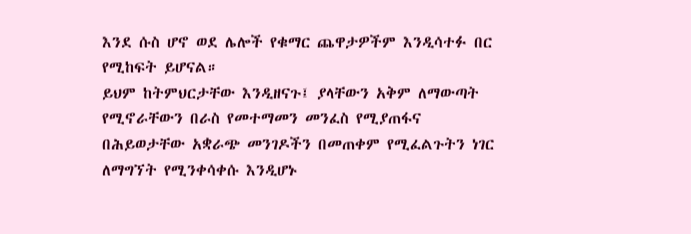እንደ ሱስ ሆኖ ወደ ሌሎች የቁማር ጨዋታዎችም እንዲሳተፉ በር የሚከፍት ይሆናል።
ይህም ከትምህርታቸው እንዲዘናጉ፤ ያላቸውን አቅም ለማውጣት የሚኖራቸውን በራስ የመተማመን መንፈስ የሚያጠፋና በሕይወታቸው አቋራጭ መንገዶችን በመጠቀም የሚፈልጉትን ነገር ለማግኘት የሚንቀሳቀሱ እንዲሆኑ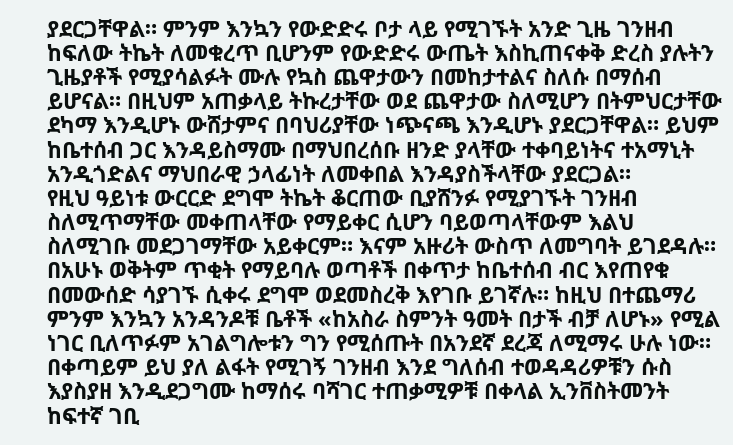ያደርጋቸዋል። ምንም እንኳን የውድድሩ ቦታ ላይ የሚገኙት አንድ ጊዜ ገንዘብ ከፍለው ትኬት ለመቁረጥ ቢሆንም የውድድሩ ውጤት እስኪጠናቀቅ ድረስ ያሉትን ጊዜያቶች የሚያሳልፉት ሙሉ የኳስ ጨዋታውን በመከታተልና ስለሱ በማሰብ ይሆናል። በዚህም አጠቃላይ ትኩረታቸው ወደ ጨዋታው ስለሚሆን በትምህርታቸው ደካማ እንዲሆኑ ውሸታምና በባህሪያቸው ነጭናጫ እንዲሆኑ ያደርጋቸዋል። ይህም ከቤተሰብ ጋር እንዳይስማሙ በማህበረሰቡ ዘንድ ያላቸው ተቀባይነትና ተአማኒት አንዲጎድልና ማህበራዊ ኃላፊነት ለመቀበል እንዳያስችላቸው ያደርጋል።
የዚህ ዓይነቱ ውርርድ ደግሞ ትኬት ቆርጠው ቢያሸንፉ የሚያገኙት ገንዘብ ስለሚጥማቸው መቀጠላቸው የማይቀር ሲሆን ባይወጣላቸውም እልህ ስለሚገቡ መደጋገማቸው አይቀርም። እናም አዙሪት ውስጥ ለመግባት ይገደዳሉ። በአሁኑ ወቅትም ጥቂት የማይባሉ ወጣቶች በቀጥታ ከቤተሰብ ብር እየጠየቁ በመውሰድ ሳያገኙ ሲቀሩ ደግሞ ወደመስረቅ እየገቡ ይገኛሉ። ከዚህ በተጨማሪ ምንም እንኳን አንዳንዶቹ ቤቶች «ከአስራ ስምንት ዓመት በታች ብቻ ለሆኑ» የሚል ነገር ቢለጥፉም አገልግሎቱን ግን የሚሰጡት በአንደኛ ደረጃ ለሚማሩ ሁሉ ነው።
በቀጣይም ይህ ያለ ልፋት የሚገኝ ገንዘብ እንደ ግለሰብ ተወዳዳሪዎቹን ሱስ እያስያዘ እንዲደጋግሙ ከማሰሩ ባሻገር ተጠቃሚዎቹ በቀላል ኢንቨስትመንት ከፍተኛ ገቢ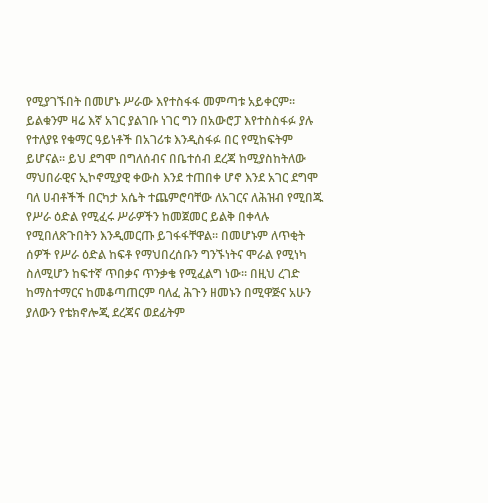የሚያገኙበት በመሆኑ ሥራው እየተስፋፋ መምጣቱ አይቀርም። ይልቁንም ዛሬ እኛ አገር ያልገቡ ነገር ግን በአውሮፓ እየተስስፋፉ ያሉ የተለያዩ የቁማር ዓይነቶች በአገሪቱ እንዲስፋፉ በር የሚከፍትም ይሆናል። ይህ ደግሞ በግለሰብና በቤተሰብ ደረጃ ከሚያስከትለው ማህበራዊና ኢኮኖሚያዊ ቀውስ እንደ ተጠበቀ ሆኖ እንደ አገር ደግሞ ባለ ሀብቶችች በርካታ አሴት ተጨምሮባቸው ለአገርና ለሕዝብ የሚበጁ የሥራ ዕድል የሚፈሩ ሥራዎችን ከመጀመር ይልቅ በቀላሉ የሚበለጽጉበትን እንዲመርጡ ይገፋፋቸዋል። በመሆኑም ለጥቂት ሰዎች የሥራ ዕድል ከፍቶ የማህበረሰቡን ግንኙነትና ሞራል የሚነካ ስለሚሆን ከፍተኛ ጥበቃና ጥንቃቄ የሚፈልግ ነው። በዚህ ረገድ ከማስተማርና ከመቆጣጠርም ባለፈ ሕጉን ዘመኑን በሚዋጅና አሁን ያለውን የቴክኖሎጂ ደረጃና ወደፊትም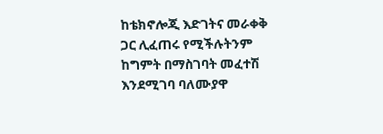ከቴክኖሎጂ እድገትና መራቀቅ ጋር ሊፈጠሩ የሚችሉትንም ከግምት በማስገባት መፈተሽ እንደሚገባ ባለሙያዋ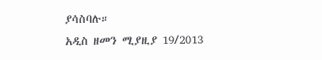ያሳስባሉ።
አዲስ ዘመን ሚያዚያ 19/2013